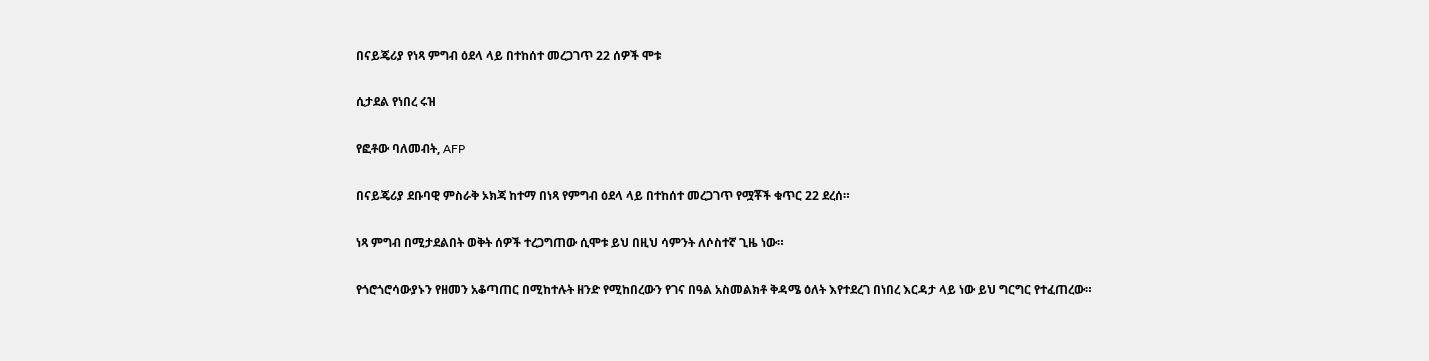በናይጄሪያ የነጻ ምግብ ዕደላ ላይ በተከሰተ መረጋገጥ 22 ሰዎች ሞቱ

ሲታደል የነበረ ሩዝ

የፎቶው ባለመብት, AFP

በናይጄሪያ ደቡባዊ ምስራቅ ኦክጃ ከተማ በነጻ የምግብ ዕደላ ላይ በተከሰተ መረጋገጥ የሟቾች ቁጥር 22 ደረሰ።

ነጻ ምግብ በሚታደልበት ወቅት ሰዎች ተረጋግጠው ሲሞቱ ይህ በዚህ ሳምንት ለሶስተኛ ጊዜ ነው።

የጎሮጎሮሳውያኑን የዘመን አቆጣጠር በሚከተሉት ዘንድ የሚከበረውን የገና በዓል አስመልክቶ ቅዳሜ ዕለት እየተደረገ በነበረ እርዳታ ላይ ነው ይህ ግርግር የተፈጠረው።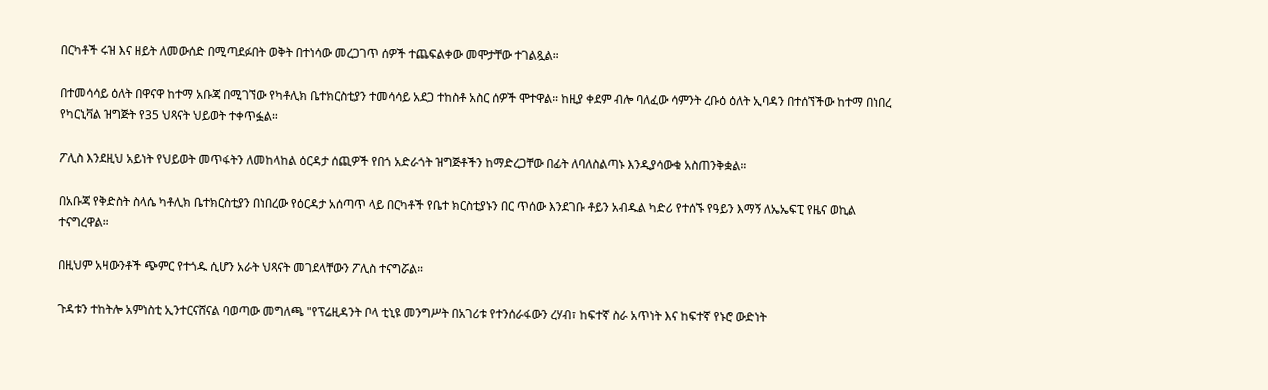በርካቶች ሩዝ እና ዘይት ለመውሰድ በሚጣደፉበት ወቅት በተነሳው መረጋገጥ ሰዎች ተጨፍልቀው መሞታቸው ተገልጿል።

በተመሳሳይ ዕለት በዋናዋ ከተማ አቡጃ በሚገኘው የካቶሊክ ቤተክርስቲያን ተመሳሳይ አደጋ ተከስቶ አስር ሰዎች ሞተዋል። ከዚያ ቀደም ብሎ ባለፈው ሳምንት ረቡዕ ዕለት ኢባዳን በተሰኘችው ከተማ በነበረ የካርኒቫል ዝግጅት የ35 ህጻናት ህይወት ተቀጥፏል።

ፖሊስ እንደዚህ አይነት የህይወት መጥፋትን ለመከላከል ዕርዳታ ሰጪዎች የበጎ አድራጎት ዝግጅቶችን ከማድረጋቸው በፊት ለባለስልጣኑ እንዲያሳውቁ አስጠንቅቋል።

በአቡጃ የቅድስት ስላሴ ካቶሊክ ቤተክርስቲያን በነበረው የዕርዳታ አሰጣጥ ላይ በርካቶች የቤተ ክርስቲያኑን በር ጥሰው እንደገቡ ቶይን አብዱል ካድሪ የተሰኙ የዓይን እማኝ ለኤኤፍፒ የዜና ወኪል ተናግረዋል።

በዚህም አዛውንቶች ጭምር የተጎዱ ሲሆን አራት ህጻናት መገደላቸውን ፖሊስ ተናግሯል።

ጉዳቱን ተከትሎ አምነስቲ ኢንተርናሸናል ባወጣው መግለጫ "የፕሬዚዳንት ቦላ ቲኒዩ መንግሥት በአገሪቱ የተንሰራፋውን ረሃብ፣ ከፍተኛ ስራ አጥነት እና ከፍተኛ የኑሮ ውድነት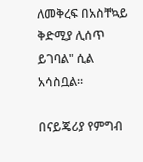ለመቅረፍ በአስቸኳይ ቅድሚያ ሊሰጥ ይገባል" ሲል አሳስቧል።

በናይጄሪያ የምግብ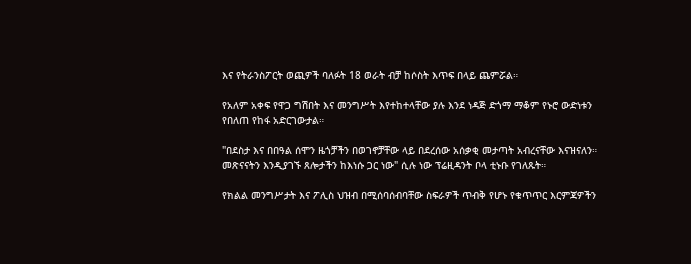እና የትራንስፖርት ወጪዎች ባለፉት 18 ወራት ብቻ ከሶስት እጥፍ በላይ ጨምሯል።

የአለም አቀፍ የዋጋ ግሽበት እና መንግሥት እየተከተላቸው ያሉ እንደ ነዳጅ ድጎማ ማቆም የኑሮ ውድነቱን የበለጠ የከፋ አድርገውታል።

"በደስታ እና በበዓል ሰሞን ዜጎቻችን በወገኖቻቸው ላይ በደረሰው አሰቃቂ መታጣት አብረናቸው እናዝናለን። መጽናናትን እንዲያገኙ ጸሎታችን ከእነሱ ጋር ነው" ሲሉ ነው ፕሬዚዳንት ቦላ ቲኑቡ የገለጹት።

የክልል መንግሥታት እና ፖሊስ ህዝብ በሚሰባሰብባቸው ስፍራዎች ጥብቅ የሆኑ የቁጥጥር እርምጃዎችን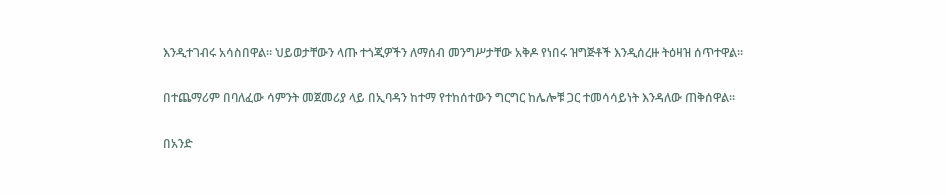እንዲተገብሩ አሳስበዋል። ህይወታቸውን ላጡ ተጎጂዎችን ለማሰብ መንግሥታቸው አቅዶ የነበሩ ዝግጅቶች እንዲሰረዙ ትዕዛዝ ሰጥተዋል።

በተጨማሪም በባለፈው ሳምንት መጀመሪያ ላይ በኢባዳን ከተማ የተከሰተውን ግርግር ከሌሎቹ ጋር ተመሳሳይነት እንዳለው ጠቅሰዋል።

በአንድ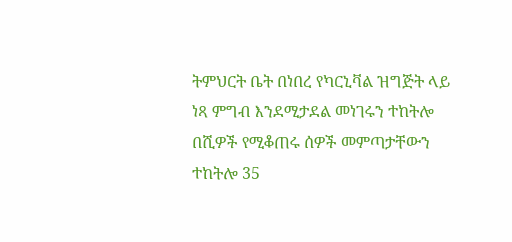ትምህርት ቤት በነበረ የካርኒቫል ዝግጅት ላይ ነጻ ምግብ እንደሚታደል መነገሩን ተከትሎ በሺዎች የሚቆጠሩ ሰዎች መምጣታቸውን ተከትሎ 35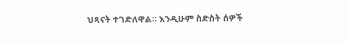ህጻናት ተገድለዋል። እንዲሁም ስድስት ሰዎች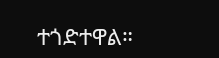ተጎድተዋል።